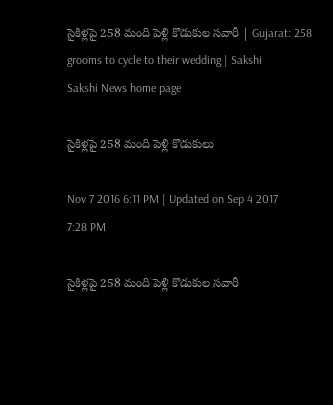సైకిళ్లపై 258 మంది పెళ్లి కొడుకుల సవారీ | Gujarat: 258 grooms to cycle to their wedding | Sakshi
Sakshi News home page

సైకిళ్లపై 258 మంది పెళ్లి కొడుకులు

Nov 7 2016 6:11 PM | Updated on Sep 4 2017 7:28 PM

సైకిళ్లపై 258 మంది పెళ్లి కొడుకుల సవారీ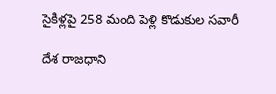సైకిళ్లపై 258 మంది పెళ్లి కొడుకుల సవారీ

దేశ రాజధాని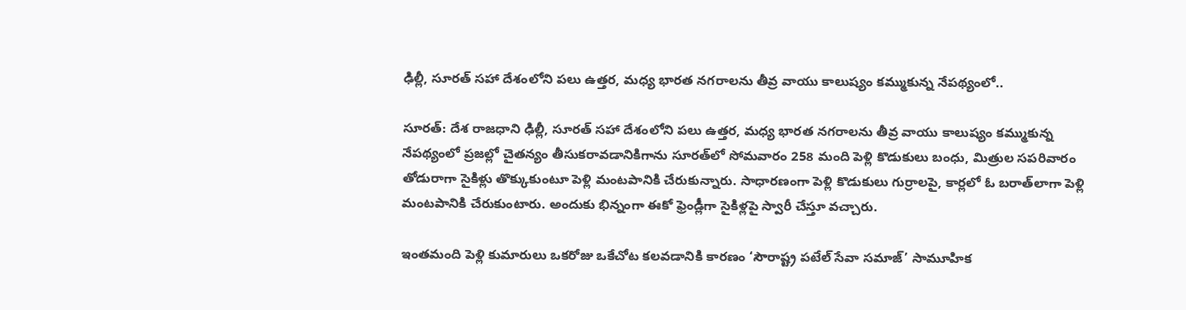ఢిల్లీ, సూరత్‌ సహా దేశంలోని పలు ఉత్తర, మధ్య భారత నగరాలను తీవ్ర వాయు కాలుష్యం కమ్ముకున్న నేపథ్యంలో..

సూరత్‌: దేశ రాజధాని ఢిల్లీ, సూరత్‌ సహా దేశంలోని పలు ఉత్తర, మధ్య భారత నగరాలను తీవ్ర వాయు కాలుష్యం కమ్ముకున్న నేపథ్యంలో ప్రజల్లో చైతన్యం తీసుకరావడానికిగాను సూరత్‌లో సోమవారం 258 మంది పెళ్లి కొడుకులు బంధు, మిత్రుల సపరివారం తోడురాగా సైకిళ్లు తొక్కుకుంటూ పెళ్లి మంటపానికి చేరుకున్నారు. సాధారణంగా పెళ్లి కొడుకులు గుర్రాలపై, కార్లలో ఓ బరాత్‌లాగా పెళ్లి మంటపానికి చేరుకుంటారు. అందుకు భిన్నంగా ఈకో ఫ్రెండ్లీగా సైకిళ్లపై స్వారీ చేస్తూ వచ్చారు.

ఇంతమంది పెళ్లి కుమారులు ఒకరోజు ఒకేచోట కలవడానికి కారణం ‘సౌరాష్ట్ర పటేల్‌ సేవా సమాజ్‌’ సామూహిక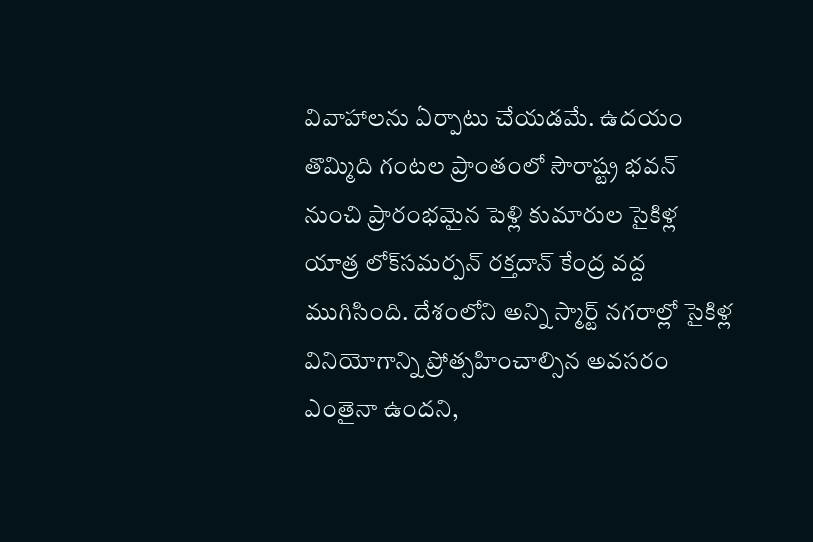వివాహాలను ఏర్పాటు చేయడమే. ఉదయం తొమ్మిది గంటల ప్రాంతంలో సౌరాష్ట్ర భవన్‌ నుంచి ప్రారంభమైన పెళ్లి కుమారుల సైకిళ్ల యాత్ర లోక్‌సమర్పన్‌ రక్తదాన్‌ కేంద్ర వద్ద ముగిసింది. దేశంలోని అన్ని స్మార్ట్‌ నగరాల్లో సైకిళ్ల వినియోగాన్ని ప్రోత్సహించాల్సిన అవసరం ఎంతైనా ఉందని,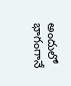అందులో భాగంగానే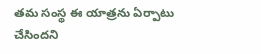తమ సంస్థ ఈ యాత్రను ఏర్పాటు చేసిందని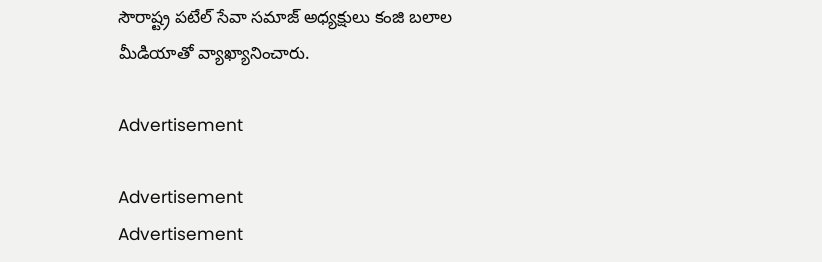సౌరాష్ట్ర పటేల్‌ సేవా సమాజ్‌ అధ్యక్షులు కంజి బలాల మీడియాతో వ్యాఖ్యానించారు.

Advertisement

Advertisement
Advertisement